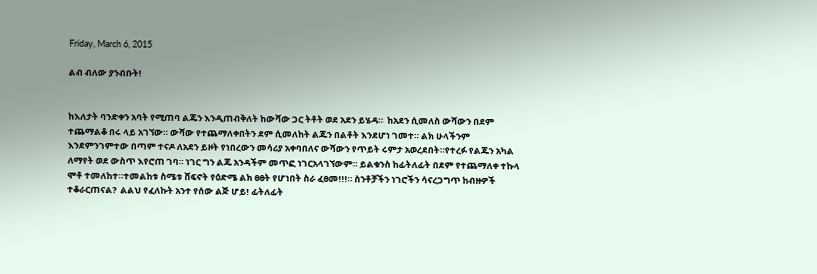Friday, March 6, 2015

ልብ ብለው ያንብቡት!


ከእለታት ባንድቀን አባት የሚጠባ ልጁን እንዲጠብቅለት ከውሻው ጋር ትቶት ወደ አደን ይሄዳ።  ከአደን ሲመለስ ውሻውን በደም ተጨማልቆ በሩ ላይ አገኘው። ውሻው የተጨማለቀበትን ደም ሲመለከት ልጁን በልቶት እንደሆነ ገመተ። ልክ ሁላችንም እንደምንገምተው በጣም ተናዶ ለአደን ይዞት የነበረውን መሳሪያ አቀባበለና ውሻውን የጥይት ሩምታ አወረደበት።የተረፉ የልጁን አካል ለማየት ወደ ውስጥ እየሮጠ ገባ። ነገር ግን ልጁ አንዳችም መጥፎ ነገርአላገኘውም። ይልቁንስ ከፊትለፊት በደም የተጨማለቀ ተኩላ ሞቶ ተመለከተ።ተመልከቱ ስሜቱ ሸፍኖት የዕድሜ ልክ ፀፀት የሆነበት ስራ ፈፀመ!!!። ስንቶቻችን ነገሮችን ሳናረጋግጥ ከብዙዎች
ተቆራርጠናል?  ልልህ የፈለኩት አንተ የሰው ልጅ ሆይ! ፊትለፊት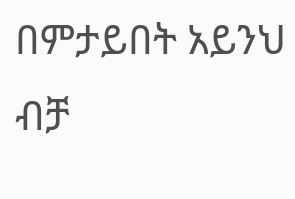በምታይበት አይንህ ብቻ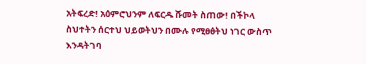አትፍረድ! አዕምሮህንም ለፍርዱ ሹመት ስጠው! በችኮላ ስህተትን ሰርተህ ህይወትህን በሙሉ የሚፀፅትህ ነገር ውስጥ እንዳትገባ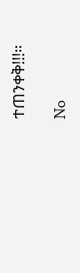ተጠንቀቅ!!!።

No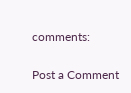comments:

Post a Comment